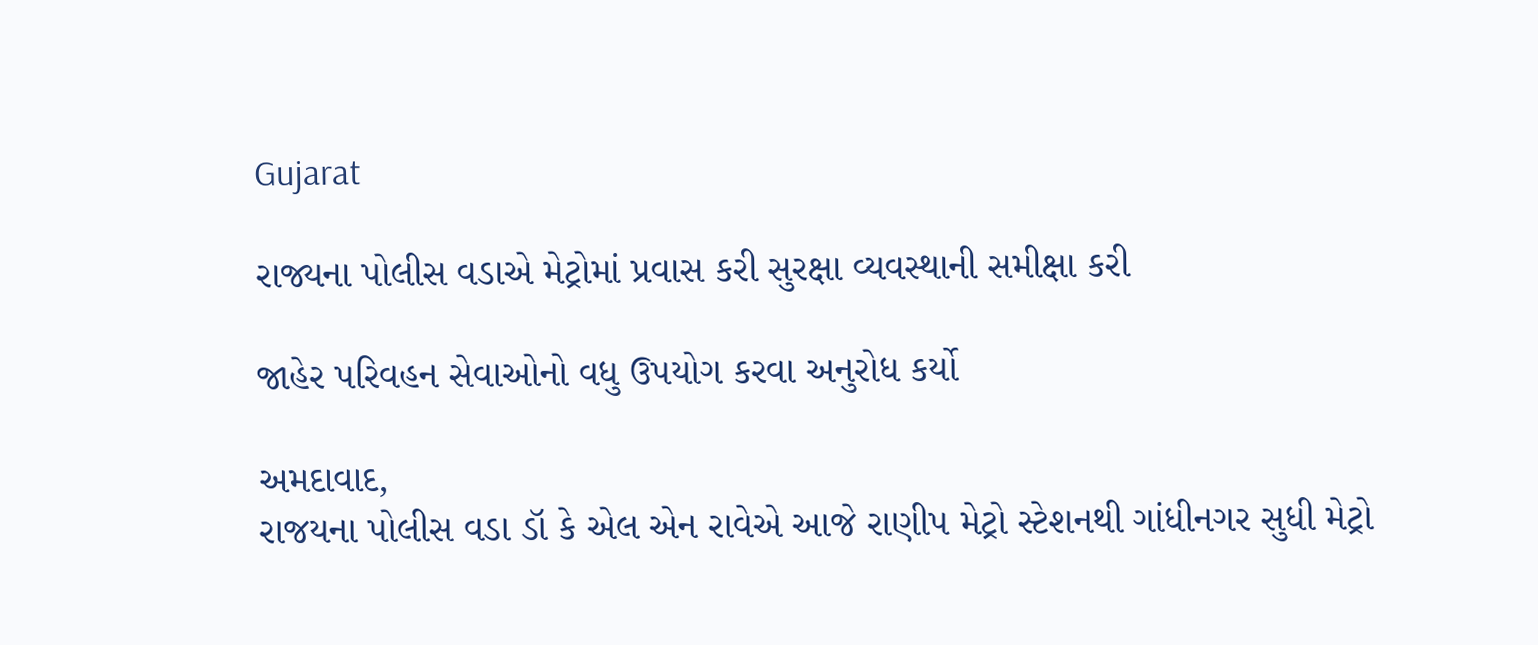Gujarat

રાજ્યના પોલીસ વડાએ મેટ્રોમાં પ્રવાસ કરી સુરક્ષા વ્યવસ્થાની સમીક્ષા કરી

જાહેર પરિવહન સેવાઓનો વધુ ઉપયોગ કરવા અનુરોધ કર્યો

અમદાવાદ,
રાજયના પોલીસ વડા ડૉ કે એલ એન રાવેએ આજે રાણીપ મેટ્રો સ્ટેશનથી ગાંધીનગર સુધી મેટ્રો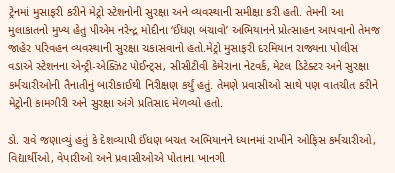ટ્રેનમાં મુસાફરી કરીને મેટ્રો સ્ટેશનોની સુરક્ષા અને વ્યવસ્થાની સમીક્ષા કરી હતી. તેમની આ મુલાકાતનો મુખ્ય હેતુ પીએમ નરેન્દ્ર મોદીના ‘ઈંધણ બચાવો’ અભિયાનને પ્રોત્સાહન આપવાનો તેમજ જાહેર પરિવહન વ્યવસ્થાની સુરક્ષા ચકાસવાનો હતો.મેટ્રો મુસાફરી દરમિયાન રાજ્યના પોલીસ વડાએ સ્ટેશનના એન્ટ્રી-એક્ઝિટ પોઈન્ટ્સ, સીસીટીવી કેમેરાના નેટવર્ક, મેટલ ડિટેક્ટર અને સુરક્ષા કર્મચારીઓની તૈનાતીનું બારીકાઈથી નિરીક્ષણ કર્યું હતું. તેમણે પ્રવાસીઓ સાથે પણ વાતચીત કરીને મેટ્રોની કામગીરી અને સુરક્ષા અંગે પ્રતિસાદ મેળવ્યો હતો.

ડો. રાવે જણાવ્યું હતું કે દેશવ્યાપી ઈંધણ બચત અભિયાનને ધ્યાનમાં રાખીને ઓફિસ કર્મચારીઓ, વિદ્યાર્થીઓ, વેપારીઓ અને પ્રવાસીઓએ પોતાના ખાનગી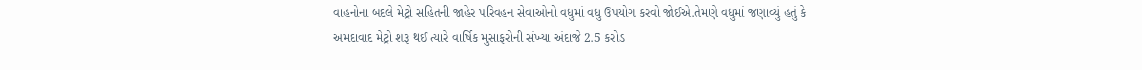વાહનોના બદલે મેટ્રો સહિતની જાહેર પરિવહન સેવાઓનો વધુમાં વધુ ઉપયોગ કરવો જોઈએ.તેમણે વધુમાં જણાવ્યું હતું કે અમદાવાદ મેટ્રો શરૂ થઈ ત્યારે વાર્ષિક મુસાફરોની સંખ્યા અંદાજે 2.5 કરોડ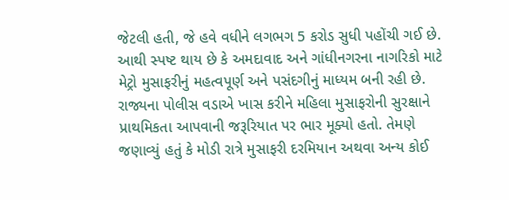જેટલી હતી, જે હવે વધીને લગભગ 5 કરોડ સુધી પહોંચી ગઈ છે. આથી સ્પષ્ટ થાય છે કે અમદાવાદ અને ગાંધીનગરના નાગરિકો માટે મેટ્રો મુસાફરીનું મહત્વપૂર્ણ અને પસંદગીનું માધ્યમ બની રહી છે.
રાજ્યના પોલીસ વડાએ ખાસ કરીને મહિલા મુસાફરોની સુરક્ષાને પ્રાથમિકતા આપવાની જરૂરિયાત પર ભાર મૂક્યો હતો. તેમણે જણાવ્યું હતું કે મોડી રાત્રે મુસાફરી દરમિયાન અથવા અન્ય કોઈ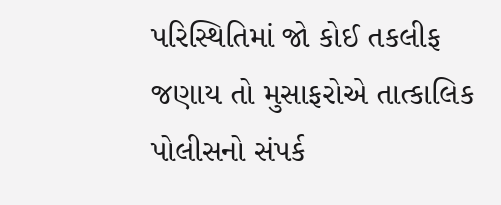પરિસ્થિતિમાં જો કોઈ તકલીફ જણાય તો મુસાફરોએ તાત્કાલિક પોલીસનો સંપર્ક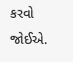કરવો જોઈએ.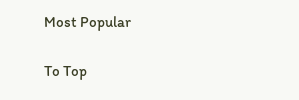Most Popular

To Top